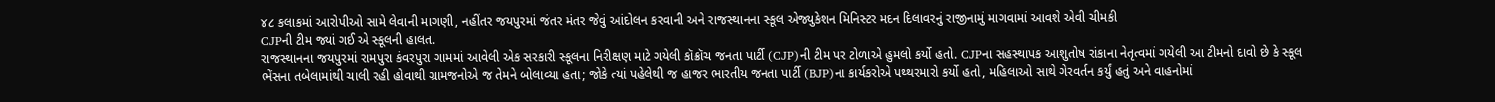૪૮ કલાકમાં આરોપીઓ સામે લેવાની માગણી, નહીંતર જયપુરમાં જંતર મંતર જેવું આંદોલન કરવાની અને રાજસ્થાનના સ્કૂલ એજ્યુકેશન મિનિસ્ટર મદન દિલાવરનું રાજીનામું માગવામાં આવશે એવી ચીમકી
CJPની ટીમ જ્યાં ગઈ એ સ્કૂલની હાલત.
રાજસ્થાનના જયપુરમાં રામપુરા કંવરપુરા ગામમાં આવેલી એક સરકારી સ્કૂલના નિરીક્ષણ માટે ગયેલી કૉક્રૉચ જનતા પાર્ટી (CJP)ની ટીમ પર ટોળાએ હુમલો કર્યો હતો. CJPના સહસ્થાપક આશુતોષ રાંકાના નેતૃત્વમાં ગયેલી આ ટીમનો દાવો છે કે સ્કૂલ ભેંસના તબેલામાંથી ચાલી રહી હોવાથી ગ્રામજનોએ જ તેમને બોલાવ્યા હતા; જોકે ત્યાં પહેલેથી જ હાજર ભારતીય જનતા પાર્ટી (BJP)ના કાર્યકરોએ પથ્થરમારો કર્યો હતો, મહિલાઓ સાથે ગેરવર્તન કર્યું હતું અને વાહનોમાં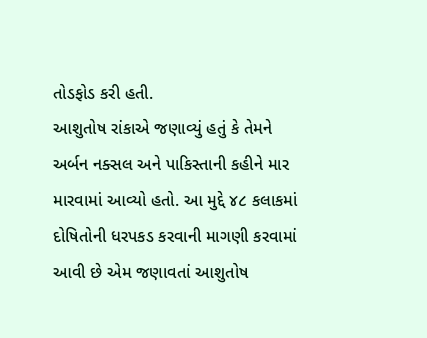તોડફોડ કરી હતી.
આશુતોષ રાંકાએ જણાવ્યું હતું કે તેમને અર્બન નક્સલ અને પાકિસ્તાની કહીને માર મારવામાં આવ્યો હતો. આ મુદ્દે ૪૮ કલાકમાં દોષિતોની ધરપકડ કરવાની માગણી કરવામાં આવી છે એમ જણાવતાં આશુતોષ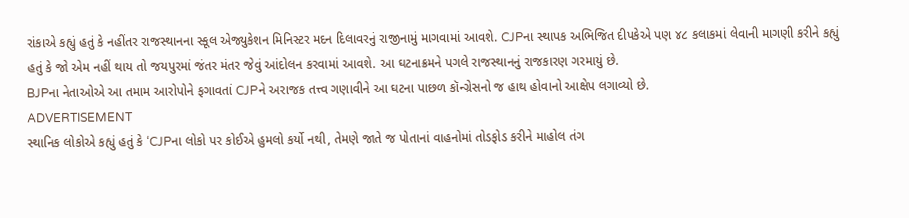રાંકાએ કહ્યું હતું કે નહીંતર રાજસ્થાનના સ્કૂલ એજ્યુકેશન મિનિસ્ટર મદન દિલાવરનું રાજીનામું માગવામાં આવશે. CJPના સ્થાપક અભિજિત દીપકેએ પણ ૪૮ કલાકમાં લેવાની માગણી કરીને કહ્યું હતું કે જો એમ નહીં થાય તો જયપુરમાં જંતર મંતર જેવું આંદોલન કરવામાં આવશે. આ ઘટનાક્રમને પગલે રાજસ્થાનનું રાજકારણ ગરમાયું છે.
BJPના નેતાઓએ આ તમામ આરોપોને ફગાવતાં CJPને અરાજક તત્ત્વ ગણાવીને આ ઘટના પાછળ કૉન્ગ્રેસનો જ હાથ હોવાનો આક્ષેપ લગાવ્યો છે.
ADVERTISEMENT
સ્થાનિક લોકોએ કહ્યું હતું કે ‘CJPના લોકો પર કોઈએ હુમલો કર્યો નથી, તેમણે જાતે જ પોતાનાં વાહનોમાં તોડફોડ કરીને માહોલ તંગ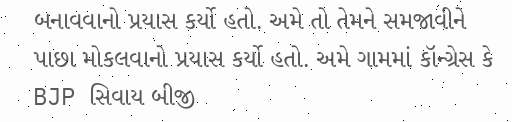બનાવવાનો પ્રયાસ કર્યો હતો. અમે તો તેમને સમજાવીને પાછા મોકલવાનો પ્રયાસ કર્યો હતો. અમે ગામમાં કૉન્ગ્રેસ કે BJP સિવાય બીજી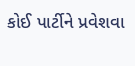કોઈ પાર્ટીને પ્રવેશવા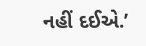નહીં દઈએ.’